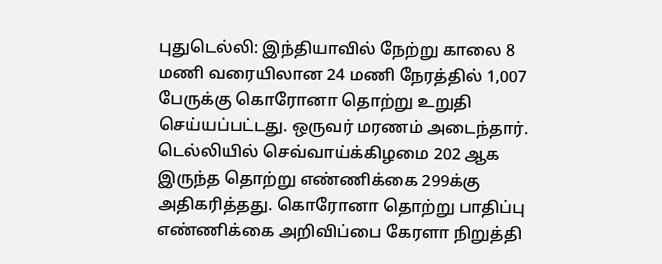புதுடெல்லி: இந்தியாவில் நேற்று காலை 8 மணி வரையிலான 24 மணி நேரத்தில் 1,007 பேருக்கு கொரோனா தொற்று உறுதி செய்யப்பட்டது. ஒருவர் மரணம் அடைந்தார். டெல்லியில் செவ்வாய்க்கிழமை 202 ஆக இருந்த தொற்று எண்ணிக்கை 299க்கு அதிகரித்தது. கொரோனா தொற்று பாதிப்பு எண்ணிக்கை அறிவிப்பை கேரளா நிறுத்தி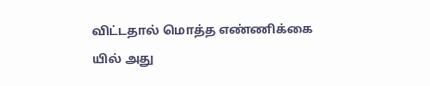விட்டதால் மொத்த எண்ணிக்கை யில் அது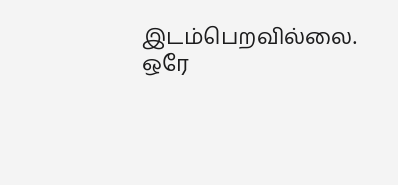இடம்பெறவில்லை.
ஒரே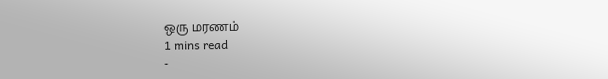ஒரு மரணம்
1 mins read
-